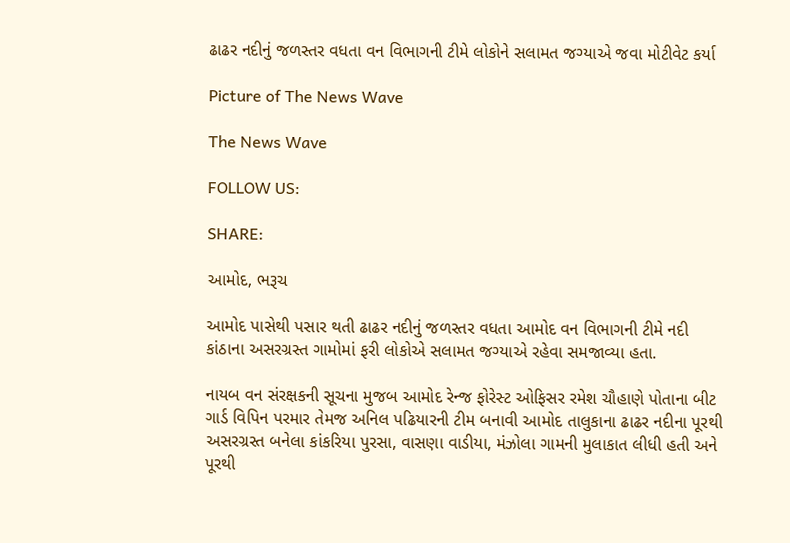ઢાઢર નદીનું જળસ્તર વધતા વન વિભાગની ટીમે લોકોને સલામત જગ્યાએ જવા મોટીવેટ કર્યા

Picture of The News Wave

The News Wave

FOLLOW US:

SHARE:

આમોદ, ભરૂચ

આમોદ પાસેથી પસાર થતી ઢાઢર નદીનું જળસ્તર વધતા આમોદ વન વિભાગની ટીમે નદી કાંઠાના અસરગ્રસ્ત ગામોમાં ફરી લોકોએ સલામત જગ્યાએ રહેવા સમજાવ્યા હતા.

નાયબ વન સંરક્ષકની સૂચના મુજબ આમોદ રેન્જ ફોરેસ્ટ ઓફિસર રમેશ ચૌહાણે પોતાના બીટ ગાર્ડ વિપિન પરમાર તેમજ અનિલ પઢિયારની ટીમ બનાવી આમોદ તાલુકાના ઢાઢર નદીના પૂરથી અસરગ્રસ્ત બનેલા કાંકરિયા પુરસા, વાસણા વાડીયા, મંઝોલા ગામની મુલાકાત લીધી હતી અને પૂરથી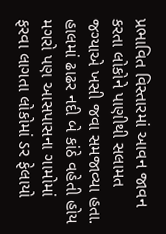પ્રભાવિત વિસ્તારમાં આવન જાવન કરતા લોકોને પાણીથી સલામત જગ્યાએ ખસી જવા સમજાવ્યા હતા. હાલમાં ઢાઢર નદી બે કાંઠે વહેતી હોય મગરો પણ આસપાસના ગામોમાં ફરવા લાગતા લોકોમાં ડર ફેલાયો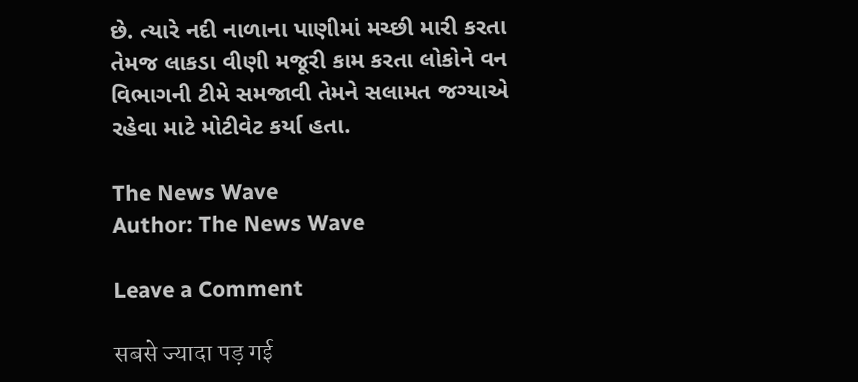છે. ત્યારે નદી નાળાના પાણીમાં મચ્છી મારી કરતા તેમજ લાકડા વીણી મજૂરી કામ કરતા લોકોને વન વિભાગની ટીમે સમજાવી તેમને સલામત જગ્યાએ રહેવા માટે મોટીવેટ કર્યા હતા.

The News Wave
Author: The News Wave

Leave a Comment

सबसे ज्यादा पड़ गई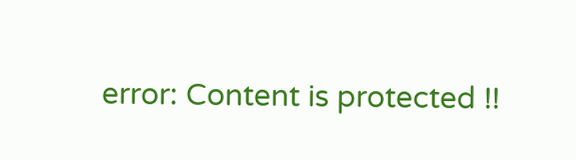error: Content is protected !!